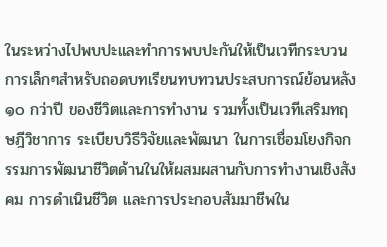ในระหว่างไปพบปะและทำการพบปะกันให้เป็นเวทีกระบวนการเล็กๆสำหรับถอดบทเรียนทบทวนประสบการณ์ย้อนหลัง ๑๐ กว่าปี ของชีวิตและการทำงาน รวมทั้งเป็นเวทีเสริมทฤษฎีวิชาการ ระเบียบวิธีวิจัยและพัฒนา ในการเชื่อมโยงกิจกรรมการพัฒนาชีวิตด้านในให้ผสมผสานกับการทำงานเชิงสังคม การดำเนินชีวิต และการประกอบสัมมาชีพใน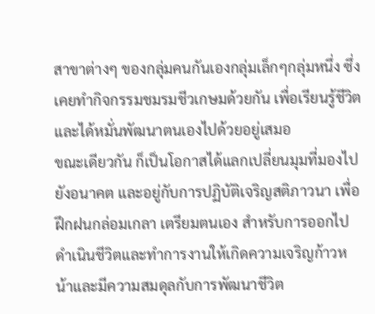สาขาต่างๆ ของกลุ่มคนกันเองกลุ่มเล็กๆกลุ่มหนึ่ง ซึ่งเคยทำกิจกรรมชมรมชีวเกษมด้วยกัน เพื่อเรียนรู้ชีวิตและได้หมั่นพัฒนาตนเองไปด้วยอยู่เสมอ
ขณะเดียวกัน ก็เป็นโอกาสได้แลกเปลี่ยนมุมที่มองไปยังอนาคต และอยู่กับการปฏิบัติเจริญสติภาวนา เพื่อฝึกฝนกล่อมเกลา เตรียมตนเอง สำหรับการออกไปดำเนินชีวิตและทำการงานให้เกิดความเจริญก้าวหน้าและมีความสมดุลกับการพัฒนาชีวิต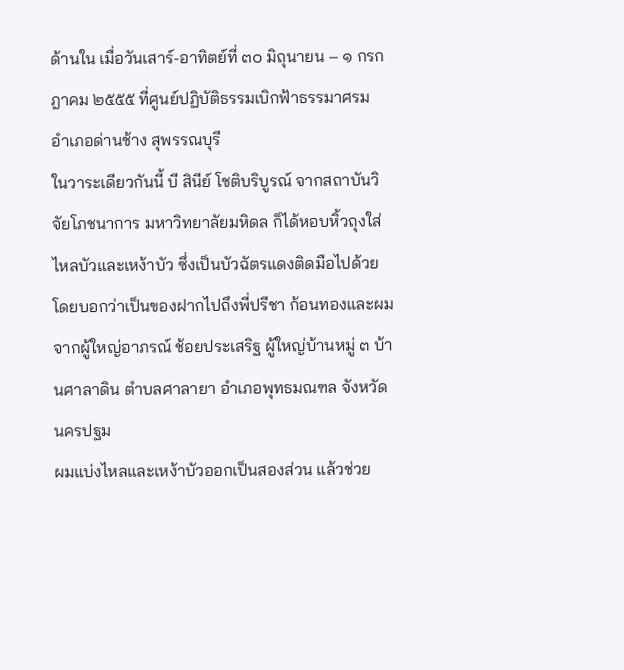ด้านใน เมื่อวันเสาร์-อาทิตย์ที่ ๓๐ มิถุนายน – ๑ กรกฎาคม ๒๕๕๕ ที่ศูนย์ปฏิบัติธรรมเบิกฟ้าธรรมาศรม อำเภอด่านช้าง สุพรรณบุรี
ในวาระเดียวกันนี้ บี สินีย์ โชติบริบูรณ์ จากสถาบันวิจัยโภชนาการ มหาวิทยาลัยมหิดล ก็ได้หอบหิ้วถุงใส่ไหลบัวและเหง้าบัว ซึ่งเป็นบัวฉัตรแดงติดมือไปด้วย โดยบอกว่าเป็นของฝากไปถึงพี่ปรีชา ก้อนทองและผมจากผู้ใหญ่อาภรณ์ ช้อยประเสริฐ ผู้ใหญ่บ้านหมู่ ๓ บ้านศาลาดิน ตำบลศาลายา อำเภอพุทธมณฑล จังหวัดนครปฐม
ผมแบ่งไหลและเหง้าบัวออกเป็นสองส่วน แล้วช่วย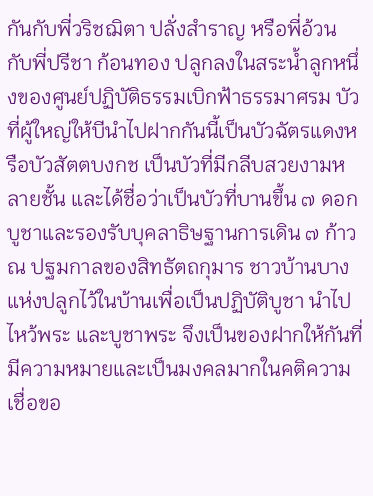กันกับพี่วริชฌิตา ปลั่งสำราญ หรือพี่อ้วน กับพี่ปรีชา ก้อนทอง ปลูกลงในสระน้ำลูกหนึ่งของศูนย์ปฏิบัติธรรมเบิกฟ้าธรรมาศรม บัวที่ผู้ใหญ่ให้บีนำไปฝากกันนี้เป็นบัวฉัตรแดงหรือบัวสัตตบงกช เป็นบัวที่มีกลีบสวยงามหลายชั้น และได้ชื่อว่าเป็นบัวที่บานขึ้น ๗ ดอก บูชาและรองรับบุคลาธิษฐานการเดิน ๗ ก้าว ณ ปฐมกาลของสิทธัตถกุมาร ชาวบ้านบางแห่งปลูกไว้ในบ้านเพื่อเป็นปฏิบัติบูชา นำไปไหว้พระ และบูชาพระ จึงเป็นของฝากให้กันที่มีความหมายและเป็นมงคลมากในคติความเชื่อขอ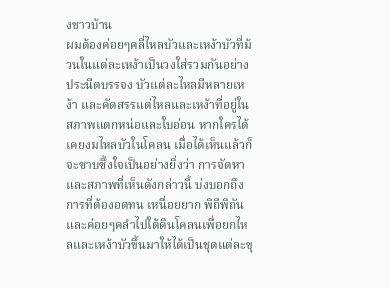งชาวบ้าน
ผมต้องค่อยๆคลี่ไหลบัวและเหง้าบัวที่ม้วนในแต่ละเหง้าเป็นวงใส่รวมกันอย่างประนีตบรรจง บัวแต่ละไหลมีหลายเหง้า และคัดสรรแต่ไหลและเหง้าที่อยู่ในสภาพแตกหน่อและใบอ่อน หากใครได้เคยงมไหลบัวในโคลน เมื่อได้เห็นแล้วก็จะซาบซึ้งใจเป็นอย่างยิ่งว่า การจัดหาและสภาพที่เห็นดังกล่าวนี้ บ่งบอกถึงการที่ต้องอดทน เหนื่อยยาก พิถีพิถัน และค่อยๆคลำไปใต้ดินโคลนเพื่อยกไหลและเหง้าบัวขึ้นมาให้ได้เป็นชุดแต่ละขุ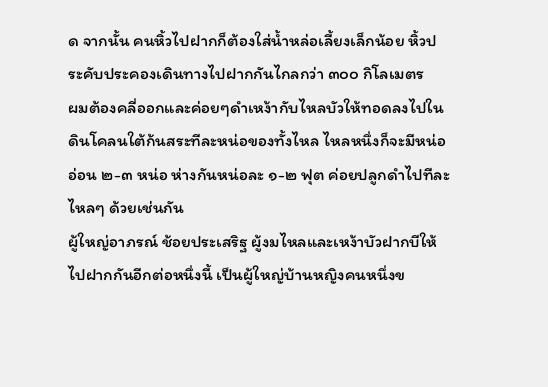ด จากนั้น คนหิ้วไปฝากก็ต้องใส่น้ำหล่อเลี้ยงเล็กน้อย หิ้วประคับประคองเดินทางไปฝากกันไกลกว่า ๓๐๐ กิโลเมตร
ผมต้องคลี่ออกและค่อยๆดำเหง้ากับไหลบัวให้ทอดลงไปในดินโคลนใต้ก้นสระทีละหน่อของทั้งไหล ไหลหนึ่งก็จะมีหน่ออ่อน ๒-๓ หน่อ ห่างกันหน่อละ ๑-๒ ฟุต ค่อยปลูกดำไปทีละไหลๆ ด้วยเช่นกัน
ผู้ใหญ่อาภรณ์ ช้อยประเสริฐ ผู้งมไหลและเหง้าบัวฝากบีให้ไปฝากกันอีกต่อหนึ่งนี้ เป็นผู้ใหญ่บ้านหญิงคนหนึ่งข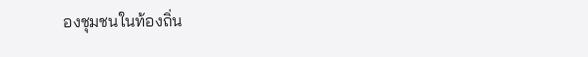องชุมชนในท้องถิ่น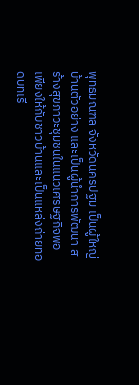พุทธมณฑล จังหวัดนครปฐม เป็นผู้ใหญ่บ้านตัวอย่าง และเป็นผู้นำการพัฒนา สร้างสุขภาวะชุมชนในแนวเศรษฐกิจพอเพียงให้กับชาวบ้านและเป็นแหล่งถ่ายทอดบทเรี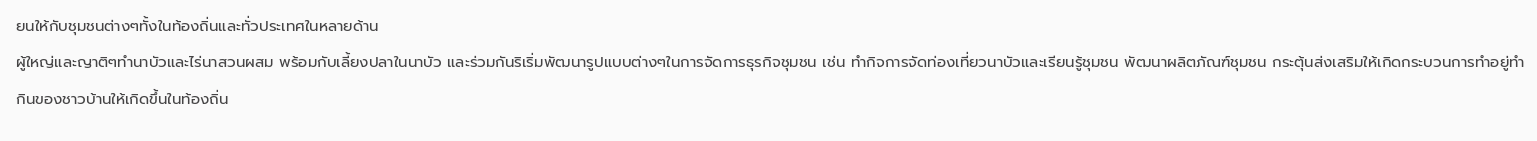ยนให้กับชุมชนต่างๆทั้งในท้องถิ่นและทั่วประเทศในหลายด้าน
ผู้ใหญ่และญาติๆทำนาบัวและไร่นาสวนผสม พร้อมกับเลี้ยงปลาในนาบัว และร่วมกันริเริ่มพัฒนารูปแบบต่างๆในการจัดการธุรกิจชุมชน เช่น ทำกิจการจัดท่องเที่ยวนาบัวและเรียนรู้ชุมชน พัฒนาผลิตภัณฑ์ชุมชน กระตุ้นส่งเสริมให้เกิดกระบวนการทำอยู่ทำกินของชาวบ้านให้เกิดขึ้นในท้องถิ่น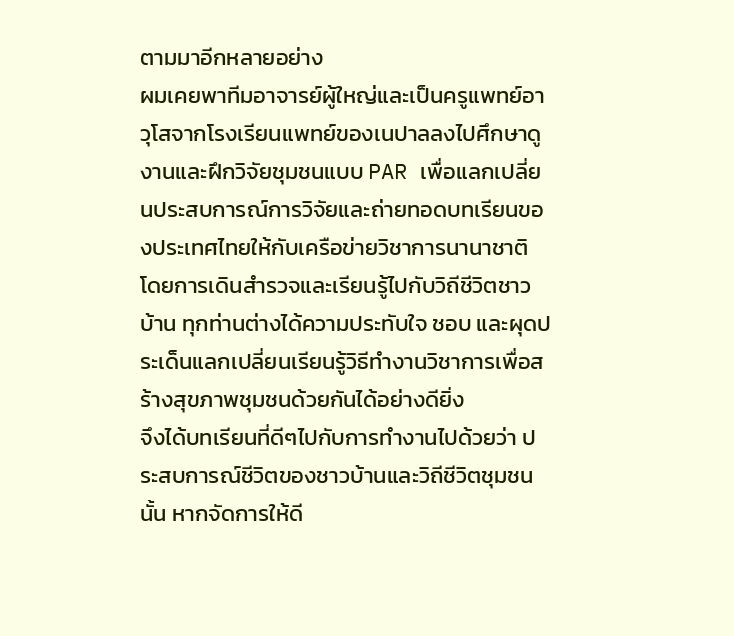ตามมาอีกหลายอย่าง
ผมเคยพาทีมอาจารย์ผู้ใหญ่และเป็นครูแพทย์อาวุโสจากโรงเรียนแพทย์ของเนปาลลงไปศึกษาดูงานและฝึกวิจัยชุมชนแบบ PAR เพื่อแลกเปลี่ยนประสบการณ์การวิจัยและถ่ายทอดบทเรียนของประเทศไทยให้กับเครือข่ายวิชาการนานาชาติ โดยการเดินสำรวจและเรียนรู้ไปกับวิถีชีวิตชาวบ้าน ทุกท่านต่างได้ความประทับใจ ชอบ และผุดประเด็นแลกเปลี่ยนเรียนรู้วิธีทำงานวิชาการเพื่อสร้างสุขภาพชุมชนด้วยกันได้อย่างดียิ่ง
จึงได้บทเรียนที่ดีๆไปกับการทำงานไปด้วยว่า ประสบการณ์ชีวิตของชาวบ้านและวิถีชีวิตชุมชนนั้น หากจัดการให้ดี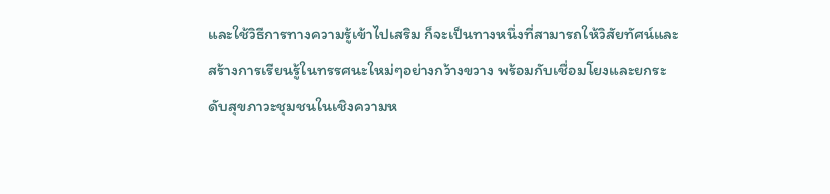และใช้วิธีการทางความรู้เข้าไปเสริม ก็จะเป็นทางหนึ่งที่สามารถให้วิสัยทัศน์และสร้างการเรียนรู้ในทรรศนะใหม่ๆอย่างกว้างขวาง พร้อมกับเชื่อมโยงและยกระดับสุขภาวะชุมชนในเชิงความห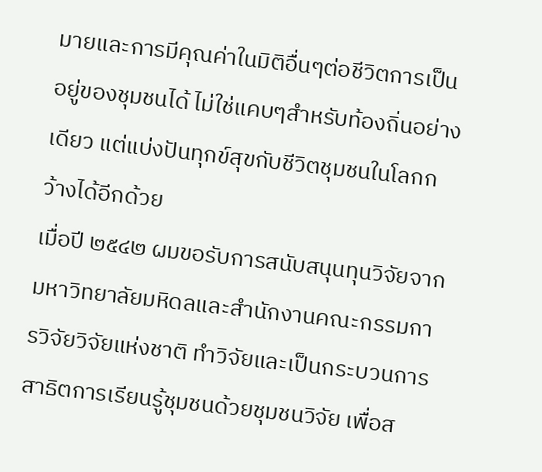มายและการมีคุณค่าในมิติอื่นๆต่อชีวิตการเป็นอยู่ของชุมชนได้ ไม่ใช่แคบๆสำหรับท้องถิ่นอย่างเดียว แต่แบ่งปันทุกข์สุขกับชีวิตชุมชนในโลกกว้างได้อีกด้วย
เมื่อปี ๒๕๔๒ ผมขอรับการสนับสนุนทุนวิจัยจากมหาวิทยาลัยมหิดลและสำนักงานคณะกรรมการวิจัยวิจัยแห่งชาติ ทำวิจัยและเป็นกระบวนการสาธิตการเรียนรู้ชุมชนด้วยชุมชนวิจัย เพื่อส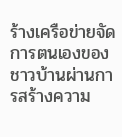ร้างเครือข่ายจัดการตนเองของชาวบ้านผ่านการสร้างความ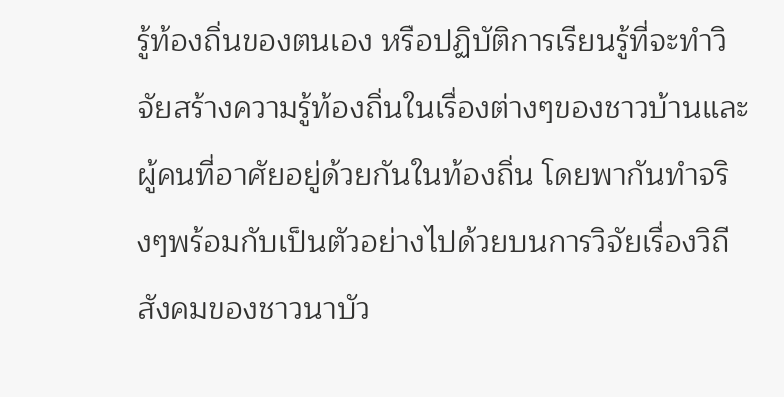รู้ท้องถิ่นของตนเอง หรือปฏิบัติการเรียนรู้ที่จะทำวิจัยสร้างความรู้ท้องถิ่นในเรื่องต่างๆของชาวบ้านและผู้คนที่อาศัยอยู่ด้วยกันในท้องถิ่น โดยพากันทำจริงๆพร้อมกับเป็นตัวอย่างไปด้วยบนการวิจัยเรื่องวิถีสังคมของชาวนาบัว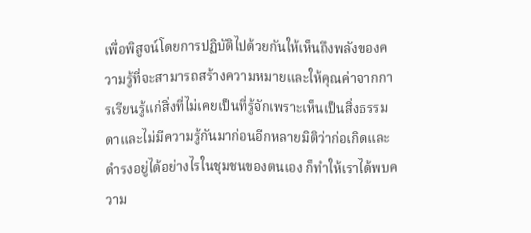เพื่อพิสูจน์โดยการปฏิบัติไปด้วยกันให้เห็นถึงพลังของความรู้ที่จะสามารถสร้างความหมายและให้คุณค่าจากการเรียนรู้แก่สิ่งที่ไม่เคยเป็นที่รู้จักเพราะเห็นเป็นสิ่งธรรมดาและไม่มีความรู้กันมาก่อนอีกหลายมิติว่าก่อเกิดและดำรงอยู่ได้อย่างไรในชุมชนของตนเอง ก็ทำให้เราได้พบความ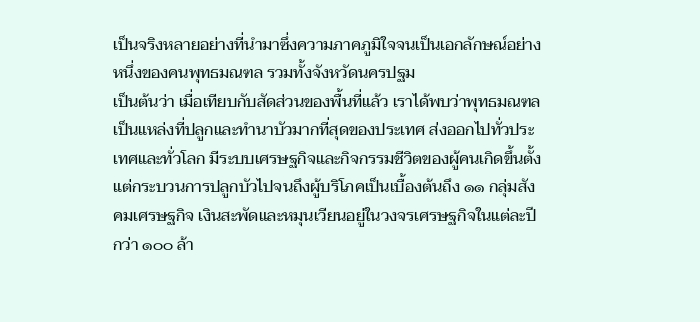เป็นจริงหลายอย่างที่นำมาซึ่งความภาคภูมิใจจนเป็นเอกลักษณ์อย่างหนึ่งของคนพุทธมณฑล รวมทั้งจังหวัดนครปฐม
เป็นต้นว่า เมื่อเทียบกับสัดส่วนของพื้นที่แล้ว เราได้พบว่าพุทธมณฑลเป็นแหล่งที่ปลูกและทำนาบัวมากที่สุดของประเทศ ส่งออกไปทั่วประเทศและทั่วโลก มีระบบเศรษฐกิจและกิจกรรมชีวิตของผู้คนเกิดขึ้นตั้งแต่กระบวนการปลูกบัวไปจนถึงผู้บริโภคเป็นเบื้องต้นถึง ๑๑ กลุ่มสังคมเศรษฐกิจ เงินสะพัดและหมุนเวียนอยู่ในวงจรเศรษฐกิจในแต่ละปีกว่า ๑๐๐ ล้า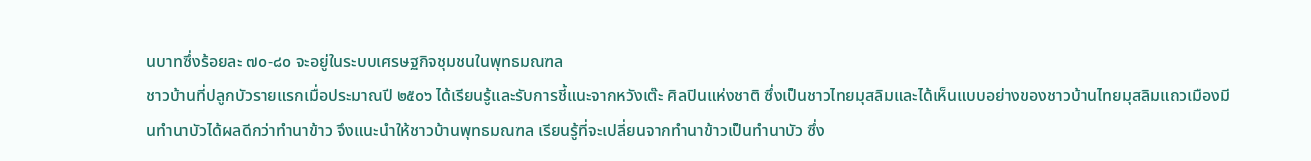นบาทซึ่งร้อยละ ๗๐-๘๐ จะอยู่ในระบบเศรษฐกิจชุมชนในพุทธมณฑล
ชาวบ้านที่ปลูกบัวรายแรกเมื่อประมาณปี ๒๕๐๖ ได้เรียนรู้และรับการชี้แนะจากหวังเต๊ะ ศิลปินแห่งชาติ ซึ่งเป็นชาวไทยมุสลิมและได้เห็นแบบอย่างของชาวบ้านไทยมุสลิมแถวเมืองมีนทำนาบัวได้ผลดีกว่าทำนาข้าว จึงแนะนำให้ชาวบ้านพุทธมณฑล เรียนรู้ที่จะเปลี่ยนจากทำนาข้าวเป็นทำนาบัว ซึ่ง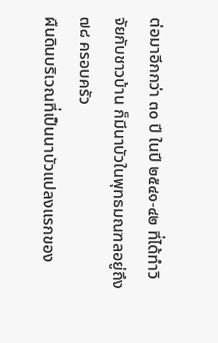ต่อมาอีกกว่า ๓๐ ปี ในปี ๒๕๔๑-๔๒ ที่ได้ทำวิจัยกับชาวบ้าน ก็มีนาบัวในพุทธมณฑลอยู่ถึง ๗๘ ครอบครัว
ผืนดินบริเวณที่เป็นนาบัวแปลงแรกของ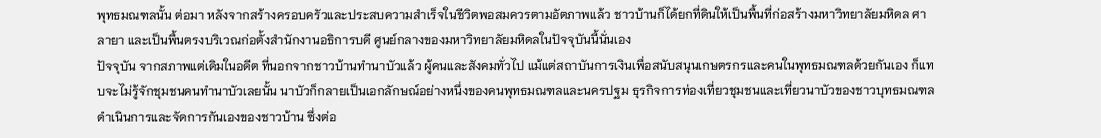พุทธมณฑลนั้น ต่อมา หลังจากสร้างครอบครัวและประสบความสำเร็จในชีวิตพอสมควรตามอัตภาพแล้ว ชาวบ้านก็ได้ยกที่ดินให้เป็นพื้นที่ก่อสร้างมหาวิทยาลัยมหิดล ศาลายา และเป็นพื้นตรงบริเวณก่อตั้งสำนักงานอธิการบดี ศูนย์กลางของมหาวิทยาลัยมหิดลในปัจจุบันนี้นั่นเอง
ปัจจุบัน จากสภาพแต่เดิมในอดีต ที่นอกจากชาวบ้านทำนาบัวแล้ว ผู้คนและสังคมทั่วไป แม้แต่สถาบันการเงินเพื่อสนับสนุนเกษตรกรและคนในพุทธมณฑลด้วยกันเอง ก็แทบจะไม่รู้จักชุมชนคนทำนาบัวเลยนั้น นาบัวก็กลายเป็นเอกลักษณ์อย่างหนึ่งของคนพุทธมณฑลและนครปฐม ธุรกิจการท่องเที่ยวชุมชนและเที่ยวนาบัวของชาวบุทธมณฑล ดำเนินการและจัดการกันเองของชาวบ้าน ซึ่งต่อ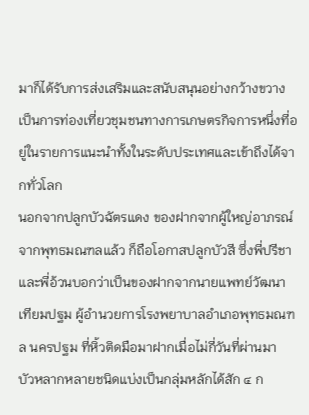มาก็ได้รับการส่งเสริมและสนับสนุนอย่างกว้างขวาง เป็นการท่องเที่ยวชุมชนทางการเกษตรกิจการหนึ่งที่อยู่ในรายการแนะนำทั้งในระดับประเทศและเข้าถึงได้จากทั่วโลก
นอกจากปลูกบัวฉัตรแดง ของฝากจากผู้ใหญ่อาภรณ์จากพุทธมณฑลแล้ว ก็ถือโอกาสปลูกบัวสี ซึ่งพี่ปรีชาและพี่อ้วนบอกว่าเป็นของฝากจากนายแพทย์วัฒนา เทียมปฐม ผู้อำนวยการโรงพยาบาลอำเภอพุทธมณฑล นครปฐม ที่หิ้วติดมือมาฝากเมื่อไม่กี่วันที่ผ่านมา
บัวหลากหลายชนิดแบ่งเป็นกลุ่มหลักได้สัก ๔ ก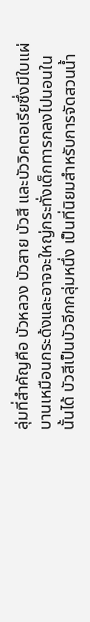ลุ่มที่สำคัญคือ บัวหลวง บัวสาย บัวสี และบัววิคตอเรียซึ่งมีใบแผ่บานเหมือนกระด้งและอาจจะใหญ่กระทั่งเด็กทารกลงไปนอนในนั้นได้ บัวสีเป็นบัวอีกกลุ่มหนึ่ง เป็นที่นิยมสำหรับการจัดสวนน้ำ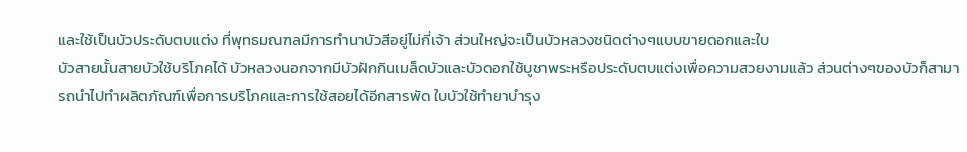และใช้เป็นบัวประดับตบแต่ง ที่พุทธมณฑลมีการทำนาบัวสีอยู่ไม่กี่เจ้า ส่วนใหญ่จะเป็นบัวหลวงชนิดต่างๆแบบขายดอกและใบ
บัวสายนั้นสายบัวใช้บริโภคได้ บัวหลวงนอกจากมีบัวฝักกินเมล็ดบัวและบัวดอกใช้บูชาพระหรือประดับตบแต่งเพื่อความสวยงามแล้ว ส่วนต่างๆของบัวก็สามารถนำไปทำผลิตภัณฑ์เพื่อการบริโภคและการใช้สอยได้อีกสารพัด ใบบัวใช้ทำยาบำรุง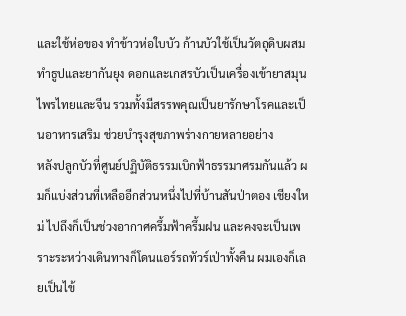และใช้ห่อของ ทำข้าวห่อใบบัว ก้านบัวใช้เป็นวัตถุดิบผสมทำธูปและยากันยุง ดอกและเกสรบัวเป็นเครื่องเข้ายาสมุนไพรไทยและจีน รวมทั้งมีสรรพคุณเป็นยารักษาโรคและเป็นอาหารเสริม ช่วยบำรุงสุขภาพร่างกายหลายอย่าง
หลังปลูกบัวที่ศูนย์ปฏิบัติธรรมเบิกฟ้าธรรมาศรมกันแล้ว ผมก็แบ่งส่วนที่เหลืออีกส่วนหนึ่งไปที่บ้านสันป่าตอง เชียงใหม่ ไปถึงก็เป็นช่วงอากาศครึ้มฟ้าครึ้มฝน และคงจะเป็นเพราะระหว่างเดินทางก็โดนแอร์รถทัวร์เป่าทั้งคืน ผมเองก็เลยเป็นไข้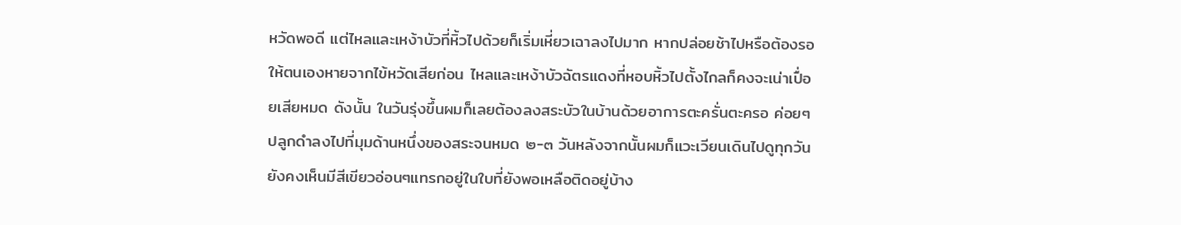หวัดพอดี แต่ไหลและเหง้าบัวที่หิ้วไปด้วยก็เริ่มเหี่ยวเฉาลงไปมาก หากปล่อยช้าไปหรือต้องรอให้ตนเองหายจากไข้หวัดเสียก่อน ไหลและเหง้าบัวฉัตรแดงที่หอบหิ้วไปตั้งไกลก็คงจะเน่าเปื่อยเสียหมด ดังนั้น ในวันรุ่งขึ้นผมก็เลยต้องลงสระบัวในบ้านด้วยอาการตะครั่นตะครอ ค่อยๆปลูกดำลงไปที่มุมด้านหนึ่งของสระจนหมด ๒-๓ วันหลังจากนั้นผมก็แวะเวียนเดินไปดูทุกวัน ยังคงเห็นมีสีเขียวอ่อนๆแทรกอยู่ในใบที่ยังพอเหลือติดอยู่บ้าง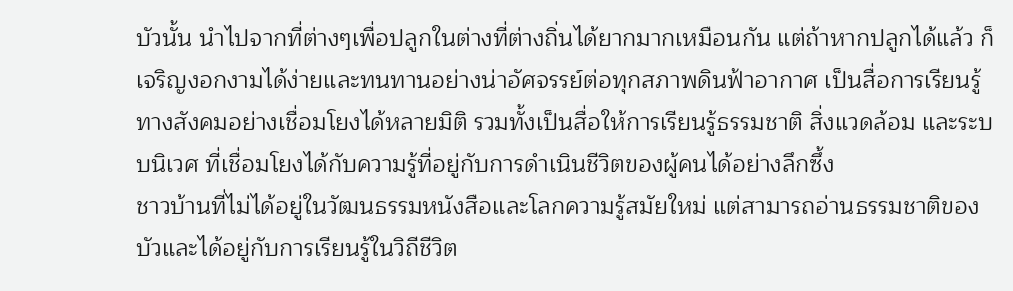บัวนั้น นำไปจากที่ต่างๆเพื่อปลูกในต่างที่ต่างถิ่นได้ยากมากเหมือนกัน แต่ถ้าหากปลูกได้แล้ว ก็เจริญงอกงามได้ง่ายและทนทานอย่างน่าอัศจรรย์ต่อทุกสภาพดินฟ้าอากาศ เป็นสื่อการเรียนรู้ทางสังคมอย่างเชื่อมโยงได้หลายมิติ รวมทั้งเป็นสื่อให้การเรียนรู้ธรรมชาติ สิ่งแวดล้อม และระบบนิเวศ ที่เชื่อมโยงได้กับความรู้ที่อยู่กับการดำเนินชีวิตของผู้คนได้อย่างลึกซึ้ง
ชาวบ้านที่ไม่ได้อยู่ในวัฒนธรรมหนังสือและโลกความรู้สมัยใหม่ แต่สามารถอ่านธรรมชาติของบัวและได้อยู่กับการเรียนรู้ในวิถีชีวิต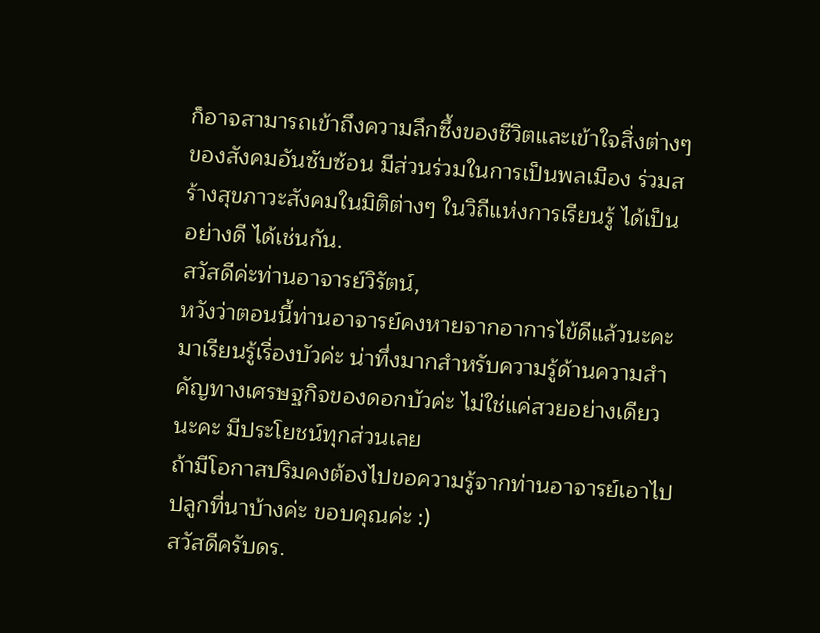ก็อาจสามารถเข้าถึงความลึกซึ้งของชีวิตและเข้าใจสิ่งต่างๆของสังคมอันซับซ้อน มีส่วนร่วมในการเป็นพลเมือง ร่วมสร้างสุขภาวะสังคมในมิติต่างๆ ในวิถีแห่งการเรียนรู้ ได้เป็นอย่างดี ได้เช่นกัน.
สวัสดีค่ะท่านอาจารย์วิรัตน์,
หวังว่าตอนนี้ท่านอาจารย์คงหายจากอาการไข้ดีแล้วนะคะ
มาเรียนรู้เรื่องบัวค่ะ น่าทึ่งมากสำหรับความรู้ด้านความสำคัญทางเศรษฐกิจของดอกบัวค่ะ ไม่ใช่แค่สวยอย่างเดียวนะคะ มีประโยชน์ทุกส่วนเลย
ถ้ามีโอกาสปริมคงต้องไปขอความรู้จากท่านอาจารย์เอาไปปลูกที่นาบ้างค่ะ ขอบคุณค่ะ :)
สวัสดีครับดร.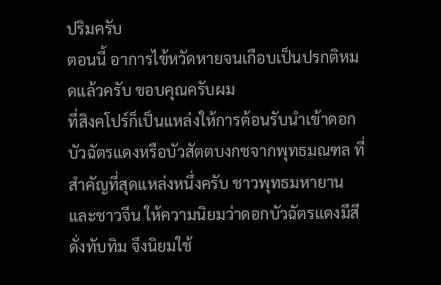ปริมครับ
ตอนนี้ อาการไข้หวัดหายจนเกือบเป็นปรกติหมดแล้วครับ ขอบคุณครับผม
ที่สิงคโปร์ก็เป็นแหล่งให้การต้อนรับนำเข้าดอกบัวฉัตรแดงหรือบัวสัตตบงกชจากพุทธมณฑล ที่สำคัญที่สุดแหล่งหนึ่งครับ ชาวพุทธมหายานและชาวจีน ให้ความนิยมว่าดอกบัวฉัตรแดงมีสีดั่งทับทิม จึงนิยมใช้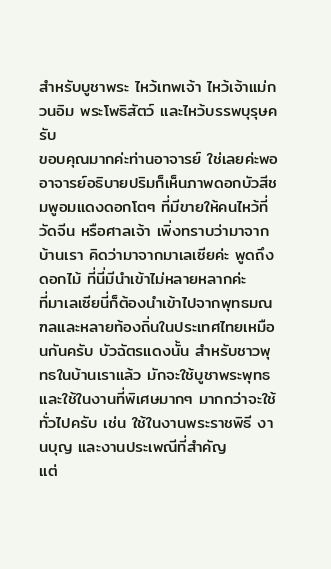สำหรับบูชาพระ ไหว้เทพเจ้า ไหว้เจ้าแม่กวนอิม พระโพธิสัตว์ และไหว้บรรพบุรุษครับ
ขอบคุณมากค่ะท่านอาจารย์ ใช่เลยค่ะพออาจารย์อธิบายปริมก็เห็นภาพดอกบัวสีชมพูอมแดงดอกโตๆ ที่มีขายให้คนไหว้ที่วัดจีน หรือศาลเจ้า เพิ่งทราบว่ามาจากบ้านเรา คิดว่ามาจากมาเลเซียค่ะ พูดถึงดอกไม้ ที่นี่มีนำเข้าไม่หลายหลากค่ะ
ที่มาเลเซียนี่ก็ต้องนำเข้าไปจากพุทธมณฑลและหลายท้องถิ่นในประเทศไทยเหมือนกันครับ บัวฉัตรแดงนั้น สำหรับชาวพุทธในบ้านเราแล้ว มักจะใช้บูชาพระพุทธ และใช้ในงานที่พิเศษมากๆ มากกว่าจะใช้ทั่วไปครับ เช่น ใช้ในงานพระราชพิธี งานบุญ และงานประเพณีที่สำคัญ
แต่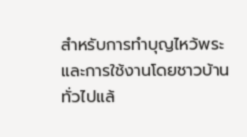สำหรับการทำบุญไหว้พระและการใช้งานโดยชาวบ้านทั่วไปแล้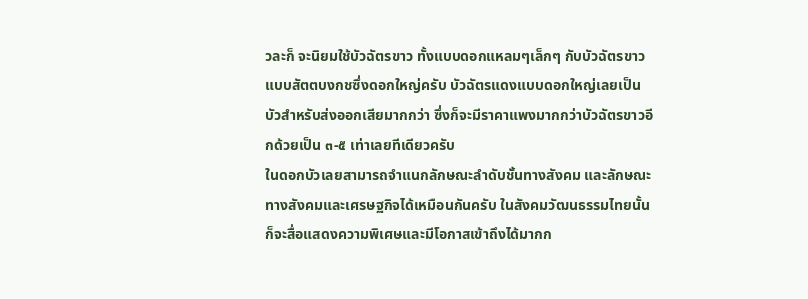วละก็ จะนิยมใช้บัวฉัตรขาว ทั้งแบบดอกแหลมๆเล็กๆ กับบัวฉัตรขาวแบบสัตตบงกชซึ่งดอกใหญ่ครับ บัวฉัตรแดงแบบดอกใหญ่เลยเป็นบัวสำหรับส่งออกเสียมากกว่า ซึ่งก็จะมีราคาแพงมากกว่าบัวฉัตรขาวอีกด้วยเป็น ๓-๕ เท่าเลยทีเดียวครับ
ในดอกบัวเลยสามารถจำแนกลักษณะลำดับชั้นทางสังคม และลักษณะทางสังคมและเศรษฐกิจได้เหมือนกันครับ ในสังคมวัฒนธรรมไทยนั้นก็จะสื่อแสดงความพิเศษและมีโอกาสเข้าถึงได้มากก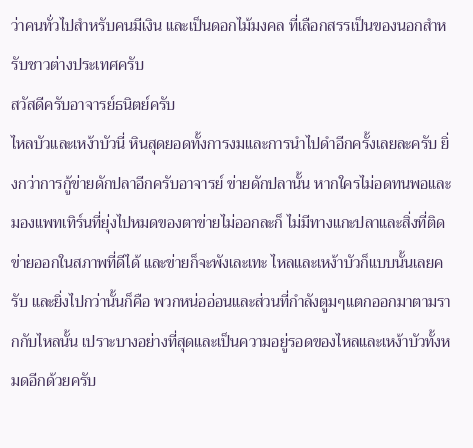ว่าคนทั่วไปสำหรับคนมีเงิน และเป็นดอกไม้มงคล ที่เลือกสรรเป็นของนอกสำหรับชาวต่างประเทศครับ
สวัสดีครับอาจารย์ธนิตย์ครับ
ไหลบัวและเหง้าบัวนี่ หินสุดยอดทั้งการงมและการนำไปดำอีกครั้งเลยละครับ ยิ่งกว่าการกู้ข่ายดักปลาอีกครับอาจารย์ ข่ายดักปลานั้น หากใครไม่อดทนพอและมองแพทเทิร์นที่ยุ่งไปหมดของตาข่ายไม่ออกละก็ ไม่มีทางแกะปลาและสิ่งที่ติดข่ายออกในสภาพที่ดีได้ และข่ายก็จะพังเละเทะ ไหลและเหง้าบัวก็แบบนั้นเลยครับ และยิ่งไปกว่านั้นก็คือ พวกหน่ออ่อนและส่วนที่กำลังตูมๆแตกออกมาตามรากกับไหลนั้น เปราะบางอย่างที่สุดและเป็นความอยู่รอดของไหลและเหง้าบัวทั้งหมดอีกด้วยครับ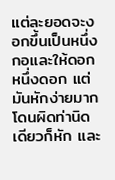แต่ละยอดจะงอกขึ้นเป็นหนึ่งกอและให้ดอกหนึ่งดอก แต่มันหักง่ายมาก โดนผิดท่านิดเดียวก็หัก และ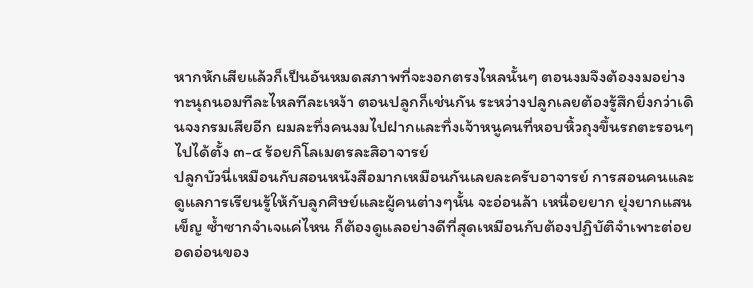หากหักเสียแล้วก็เป็นอันหมดสภาพที่จะงอกตรงไหลนั้นๆ ตอนงมจึงต้องงมอย่างทะนุถนอมทีละไหลทีละเหง้า ตอนปลูกก็เช่นกัน ระหว่างปลูกเลยต้องรู้สึกยิ่งกว่าเดินจงกรมเสียอีก ผมละทึ่งคนงมไปฝากและทึ่งเจ้าหนูคนที่หอบหิ้วถุงขึ้นรถตะรอนๆไปได้ตั้ง ๓-๔ ร้อยกิโลเมตรละสิอาจารย์
ปลูกบัวนี่เหมือนกับสอนหนังสือมากเหมือนกันเลยละครับอาจารย์ การสอนคนและดูแลการเรียนรู้ให้กับลูกศิษย์และผู้คนต่างๆนั้น จะอ่อนล้า เหนื่อยยาก ยุ่งยากแสนเข็ญ ซ้ำซากจำเจแค่ไหน ก็ต้องดูแลอย่างดีที่สุดเหมือนกับต้องปฏิบัติจำเพาะต่อยอดอ่อนของ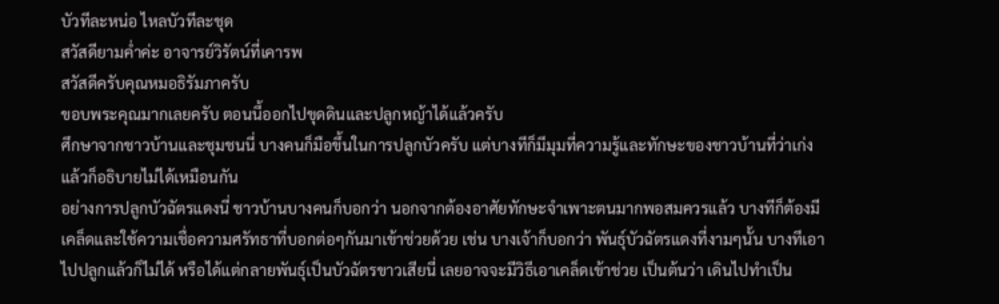บัวทีละหน่อ ไหลบัวทีละชุด
สวัสดียามค่ำค่ะ อาจารย์วิรัตน์ที่เคารพ
สวัสดีครับคุณหมอธิรัมภาครับ
ขอบพระคุณมากเลยครับ ตอนนี้ออกไปขุดดินและปลูกหญ้าได้แล้วครับ
ศึกษาจากชาวบ้านและชุมชนนี่ บางคนก็มือขึ้นในการปลูกบัวครับ แต่บางทีก็มีมุมที่ความรู้และทักษะของชาวบ้านที่ว่าเก่งแล้วก็อธิบายไม่ได้เหมือนกัน
อย่างการปลูกบัวฉัตรแดงนี่ ชาวบ้านบางคนก็บอกว่า นอกจากต้องอาศัยทักษะจำเพาะตนมากพอสมควรแล้ว บางทีก็ต้องมีเคล็ดและใช้ความเชื่อความศรัทธาที่บอกต่อๆกันมาเข้าช่วยด้วย เช่น บางเจ้าก็บอกว่า พันธุ์บัวฉัตรแดงที่งามๆนั้น บางทีเอาไปปลูกแล้วก็ไม่ได้ หรือได้แต่กลายพันธุ์เป็นบัวฉัตรขาวเสียนี่ เลยอาจจะมีวิธีเอาเคล็ดเข้าช่วย เป็นต้นว่า เดินไปทำเป็น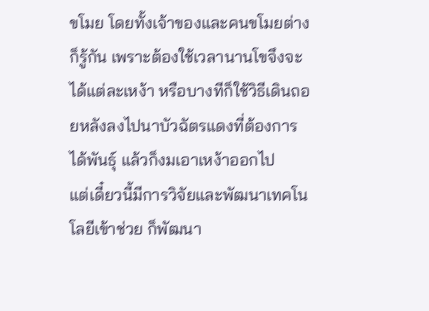ขโมย โดยทั้งเจ้าของและคนขโมยต่างก็รู้กัน เพราะต้องใช้เวลานานโขจึงจะได้แต่ละเหง้า หรือบางทีก็ใช้วิธีเดินถอยหลังลงไปนาบัวฉัตรแดงที่ต้องการได้พันธุ์ แล้วก็งมเอาเหง้าออกไป
แต่เดี๋ยวนี้มีการวิจัยและพัฒนาเทคโนโลยีเข้าช่วย ก็พัฒนา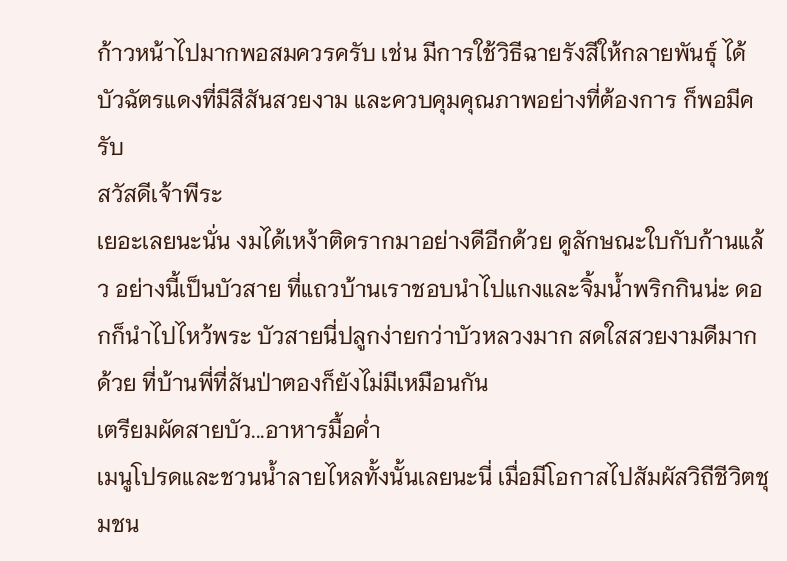ก้าวหน้าไปมากพอสมควรครับ เช่น มีการใช้วิธีฉายรังสีให้กลายพันธุ์ ได้บัวฉัตรแดงที่มีสีสันสวยงาม และควบคุมคุณภาพอย่างที่ต้องการ ก็พอมีครับ
สวัสดีเจ้าพีระ
เยอะเลยนะนั่น งมได้เหง้าติดรากมาอย่างดีอีกด้วย ดูลักษณะใบกับก้านแล้ว อย่างนี้เป็นบัวสาย ที่แถวบ้านเราชอบนำไปแกงและจิ้มน้ำพริกกินน่ะ ดอกก็นำไปไหว้พระ บัวสายนี่ปลูกง่ายกว่าบัวหลวงมาก สดใสสวยงามดีมากด้วย ที่บ้านพี่ที่สันป่าตองก็ยังไม่มีเหมือนกัน
เตรียมผัดสายบัว...อาหารมื้อค่ำ
เมนูโปรดและชวนน้ำลายไหลทั้งนั้นเลยนะนี่ เมื่อมีโอกาสไปสัมผัสวิถีชีวิตชุมชน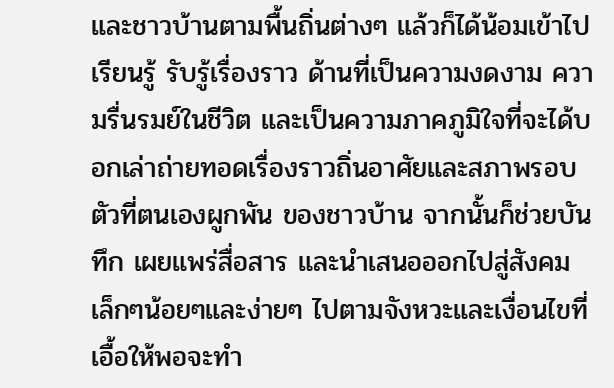และชาวบ้านตามพื้นถิ่นต่างๆ แล้วก็ได้น้อมเข้าไปเรียนรู้ รับรู้เรื่องราว ด้านที่เป็นความงดงาม ความรื่นรมย์ในชีวิต และเป็นความภาคภูมิใจที่จะได้บอกเล่าถ่ายทอดเรื่องราวถิ่นอาศัยและสภาพรอบตัวที่ตนเองผูกพัน ของชาวบ้าน จากนั้นก็ช่วยบันทึก เผยแพร่สื่อสาร และนำเสนอออกไปสู่สังคม เล็กๆน้อยๆและง่ายๆ ไปตามจังหวะและเงื่อนไขที่เอื้อให้พอจะทำ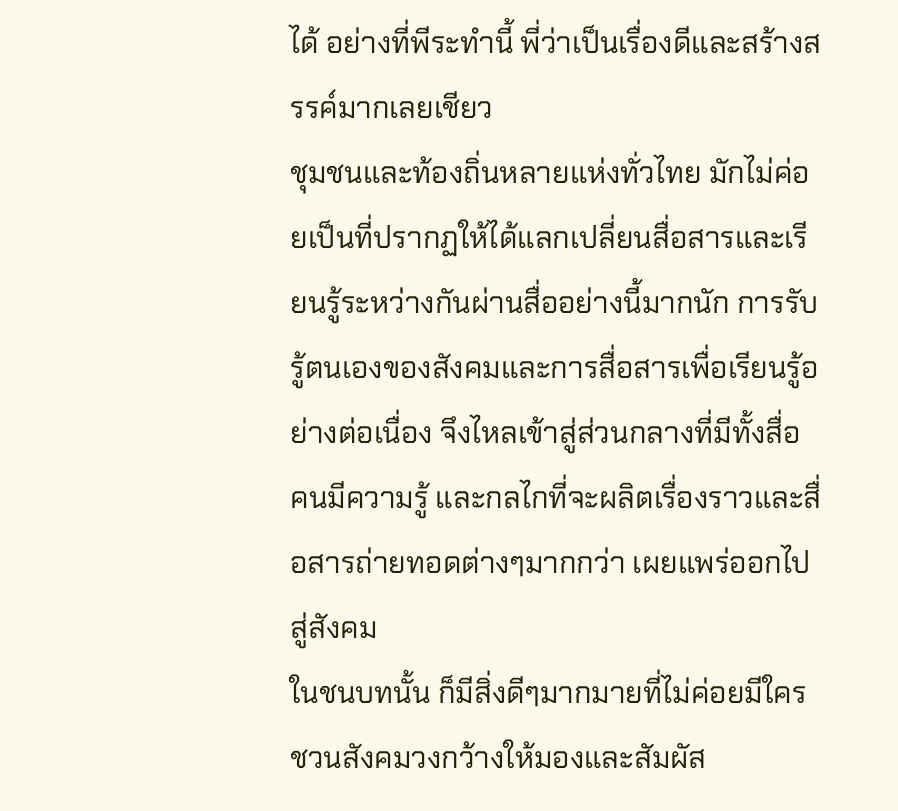ได้ อย่างที่พีระทำนี้ พี่ว่าเป็นเรื่องดีและสร้างสรรค์มากเลยเชียว
ชุมชนและท้องถิ่นหลายแห่งทั่วไทย มักไม่ค่อยเป็นที่ปรากฏให้ได้แลกเปลี่ยนสื่อสารและเรียนรู้ระหว่างกันผ่านสื่ออย่างนี้มากนัก การรับรู้ตนเองของสังคมและการสื่อสารเพื่อเรียนรู้อย่างต่อเนื่อง จึงไหลเข้าสู่ส่วนกลางที่มีทั้งสื่อ คนมีความรู้ และกลไกที่จะผลิตเรื่องราวและสื่อสารถ่ายทอดต่างๆมากกว่า เผยแพร่ออกไปสู่สังคม
ในชนบทนั้น ก็มีสิ่งดีๆมากมายที่ไม่ค่อยมีใครชวนสังคมวงกว้างให้มองและสัมผัส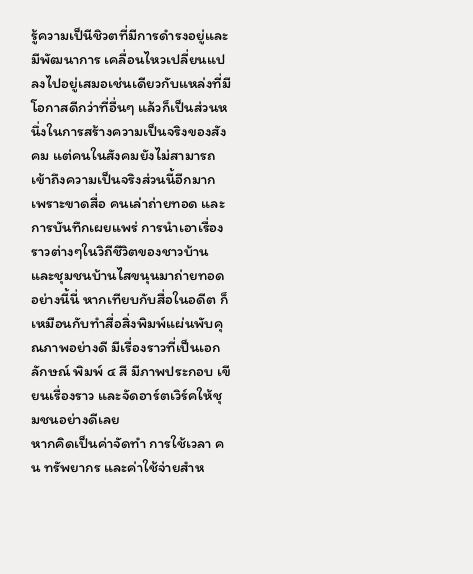รู้ความเป็นีชิวตที่มีการดำรงอยู่และมีพัฒนาการ เคลื่อนไหวเปลี่ยนแปลงไปอยู่เสมอเช่นเดียวกับแหล่งที่มีโอกาสดีกว่าที่อื่นๆ แล้วก็เป็นส่วนหนึ่งในการสร้างความเป็นจริงของสังคม แต่คนในสังคมยังไม่สามารถเข้าถึงความเป็นจริงส่วนนี้อีกมาก เพราะขาดสื่อ คนเล่าถ่ายทอด และการบันทึกเผยแพร่ การนำเอาเรื่องราวต่างๆในวิถีชีวิตของชาวบ้านและชุมชนบ้านไสขนุนมาถ่ายทอดอย่างนี้นี่ หากเทียบกับสื่อในอดีต ก็เหมือนกับทำสื่อสิ่งพิมพ์แผ่นพับคุณภาพอย่างดี มีเรื่องราวที่เป็นเอกลักษณ์ พิมพ์ ๔ สี มีภาพประกอบ เขียนเรื่องราว และจัดอาร์ตเวิร์คให้ชุมชนอย่างดีเลย
หากคิดเป็นค่าจัดทำ การใช้เวลา คน ทรัพยากร และค่าใช้จ่ายสำห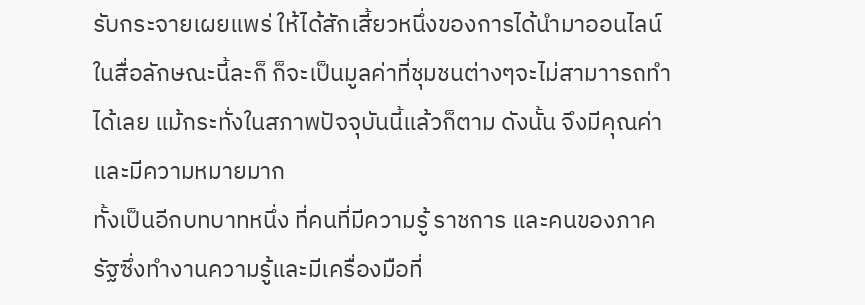รับกระจายเผยแพร่ ให้ได้สักเสี้ยวหนึ่งของการได้นำมาออนไลน์ในสื่อลักษณะนี้ละก็ ก็จะเป็นมูลค่าที่ชุมชนต่างๆจะไม่สามาารถทำได้เลย แม้กระทั่งในสภาพปัจจุบันนี้แล้วก็ตาม ดังนั้น จึงมีคุณค่าและมีความหมายมาก
ทั้งเป็นอีกบทบาทหนึ่ง ที่คนที่มีความรู้ ราชการ และคนของภาครัฐซึ่งทำงานความรู้และมีเครื่องมือที่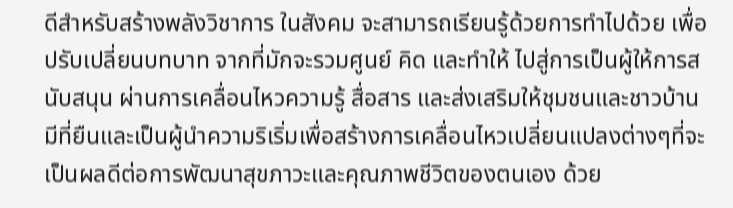ดีสำหรับสร้างพลังวิชาการ ในสังคม จะสามารถเรียนรู้ด้วยการทำไปด้วย เพื่อปรับเปลี่ยนบทบาท จากที่มักจะรวมศูนย์ คิด และทำให้ ไปสู่การเป็นผู้ให้การสนับสนุน ผ่านการเคลื่อนไหวความรู้ สื่อสาร และส่งเสริมให้ชุมชนและชาวบ้าน มีที่ยืนและเป็นผู้นำความริเริ่มเพื่อสร้างการเคลื่อนไหวเปลี่ยนแปลงต่างๆที่จะเป็นผลดีต่อการพัฒนาสุขภาวะและคุณภาพชีวิตของตนเอง ด้วย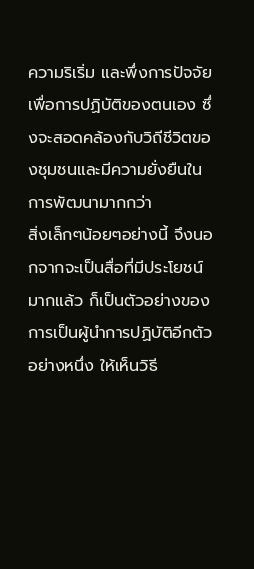ความริเริ่ม และพึ่งการปัจจัยเพื่อการปฏิบัติของตนเอง ซึ่งจะสอดคล้องกับวิถีชีวิตของชุมชนและมีความยั่งยืนในการพัฒนามากกว่า
สิ่งเล็กๆน้อยๆอย่างนี้ จึงนอกจากจะเป็นสื่อที่มีประโยชน์มากแล้ว ก็เป็นตัวอย่างของการเป็นผู้นำการปฏิบัติอีกตัวอย่างหนึ่ง ให้เห็นวิธี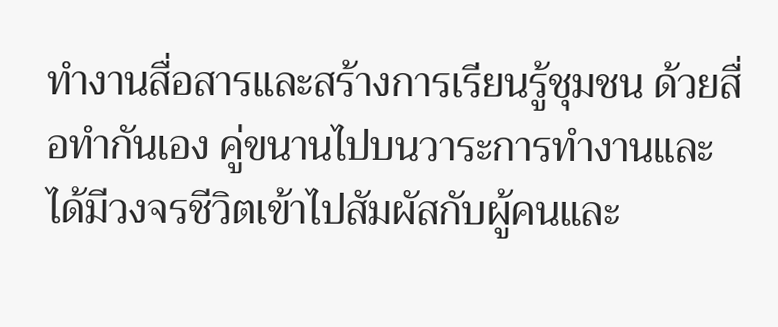ทำงานสื่อสารและสร้างการเรียนรู้ชุมชน ด้วยสื่อทำกันเอง คู่ขนานไปบนวาระการทำงานและได้มีวงจรชีวิตเข้าไปสัมผัสกับผู้คนและ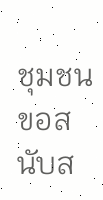ชุมชน ขอสนับส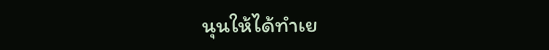นุนให้ได้ทำเย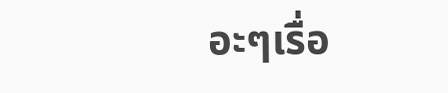อะๆเรื่อ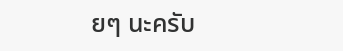ยๆ นะครับ